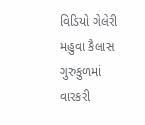વિડિયો ગેલેરી મહુવા કૈલાસ ગુરુકુળમાં વારકરી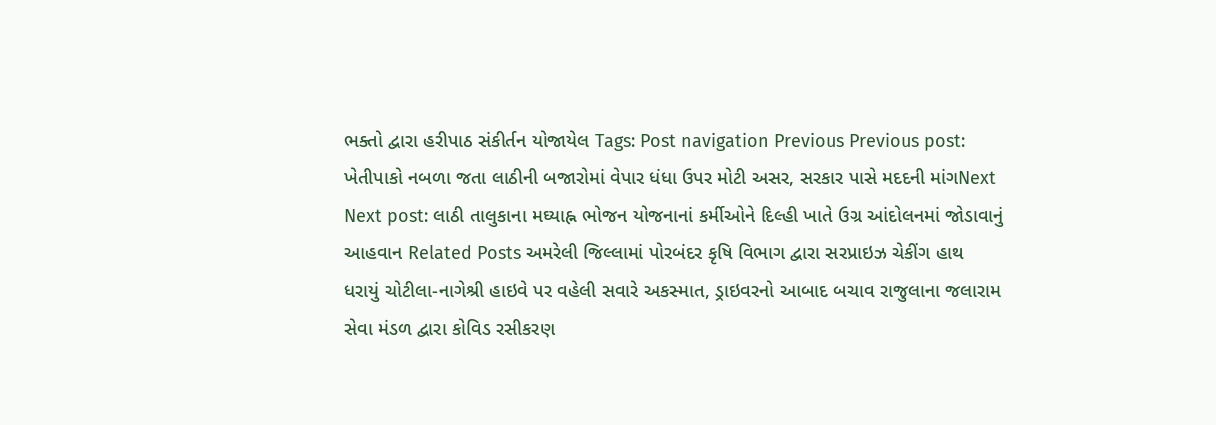ભક્તો દ્વારા હરીપાઠ સંકીર્તન યોજાયેલ Tags: Post navigation Previous Previous post: ખેતીપાકો નબળા જતા લાઠીની બજારોમાં વેપાર ધંધા ઉપર મોટી અસર, સરકાર પાસે મદદની માંગNext Next post: લાઠી તાલુકાના મઘ્યાહ્ન ભોજન યોજનાનાં કર્મીઓને દિલ્હી ખાતે ઉગ્ર આંદોલનમાં જોડાવાનું આહવાન Related Posts અમરેલી જિલ્લામાં પોરબંદર કૃષિ વિભાગ દ્વારા સરપ્રાઇઝ ચેકીંગ હાથ ધરાયું ચોટીલા-નાગેશ્રી હાઇવે પર વહેલી સવારે અકસ્માત, ડ્રાઇવરનો આબાદ બચાવ રાજુલાના જલારામ સેવા મંડળ દ્વારા કોવિડ રસીકરણ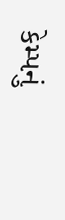કેમ્પનું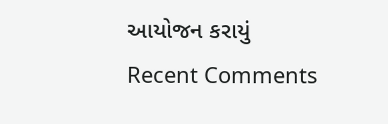આયોજન કરાયું
Recent Comments